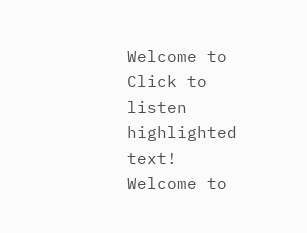Welcome to   Click to listen highlighted text! Welcome to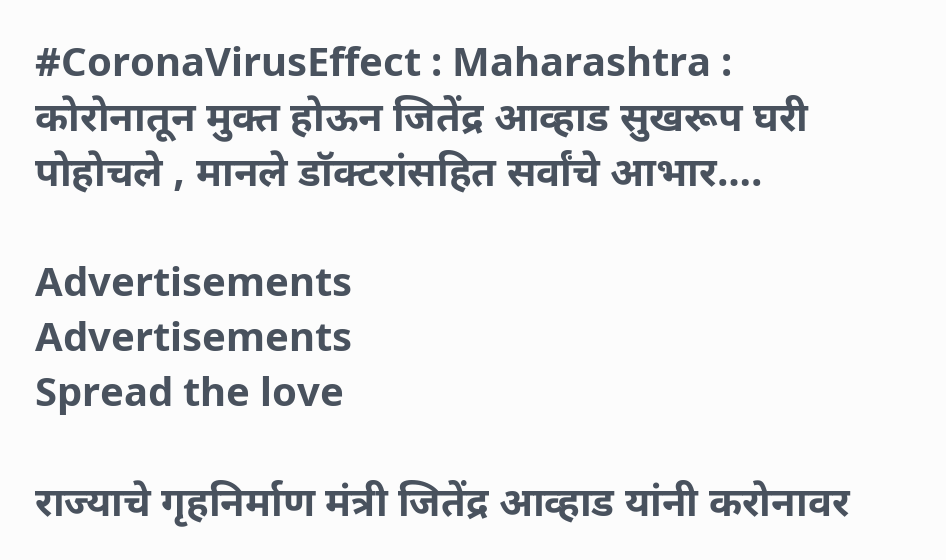#CoronaVirusEffect : Maharashtra : कोरोनातून मुक्त होऊन जितेंद्र आव्हाड सुखरूप घरी पोहोचले , मानले डॉक्टरांसहित सर्वांचे आभार….

Advertisements
Advertisements
Spread the love

राज्याचे गृहनिर्माण मंत्री जितेंद्र आव्हाड यांनी करोनावर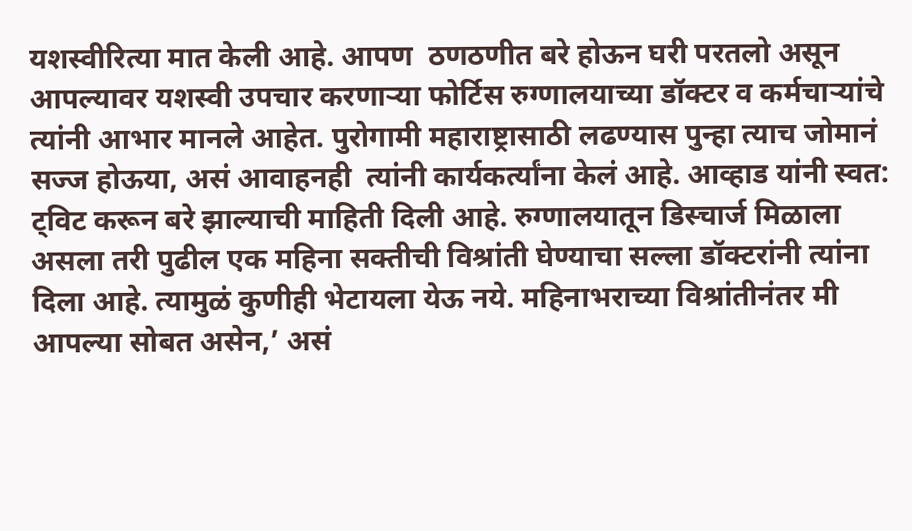यशस्वीरित्या मात केली आहे. आपण  ठणठणीत बरे होऊन घरी परतलो असून आपल्यावर यशस्वी उपचार करणाऱ्या फोर्टिस रुग्णालयाच्या डॉक्टर व कर्मचाऱ्यांचे त्यांनी आभार मानले आहेत. पुरोगामी महाराष्ट्रासाठी लढण्यास पुन्हा त्याच जोमानं सज्ज होऊया, असं आवाहनही  त्यांनी कार्यकर्त्यांना केलं आहे. आव्हाड यांनी स्वत: ट्विट करून बरे झाल्याची माहिती दिली आहे. रुग्णालयातून डिस्चार्ज मिळाला असला तरी पुढील एक महिना सक्तीची विश्रांती घेण्याचा सल्ला डॉक्टरांनी त्यांना दिला आहे. त्यामुळं कुणीही भेटायला येऊ नये. महिनाभराच्या विश्रांतीनंतर मी आपल्या सोबत असेन,’ असं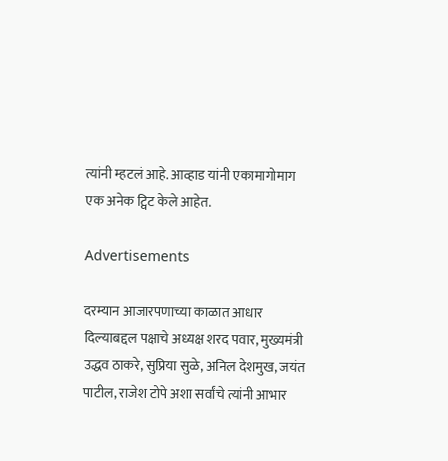त्यांनी म्हटलं आहे. आव्हाड यांनी एकामागोमाग एक अनेक ट्विट केले आहेत.

Advertisements

दरम्यान आजारपणाच्या काळात आधार दिल्याबद्दल पक्षाचे अध्यक्ष शरद पवार, मुख्यमंत्री उद्धव ठाकरे, सुप्रिया सुळे, अनिल देशमुख, जयंत पाटील, राजेश टोपे अशा सर्वांचे त्यांनी आभार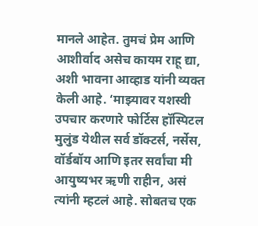मानले आहेत. तुमचं प्रेम आणि आशीर्वाद असेच कायम राहू द्या, अशी भावना आव्हाड यांनी व्यक्त केली आहे. ‘माझ्यावर यशस्वी उपचार करणारे फोर्टिस हॉस्पिटल मुलुंड येथील सर्व डॉक्टर्स, नर्सेस, वॉर्डबॉय आणि इतर सर्वांचा मी आयुष्यभर ऋणी राहीन, असं त्यांनी म्हटलं आहे. सोबतच एक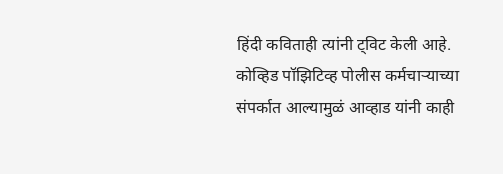हिंदी कविताही त्यांनी ट्विट केली आहे. कोव्हिड पॉझिटिव्ह पोलीस कर्मचाऱ्याच्या संपर्कात आल्यामुळं आव्हाड यांनी काही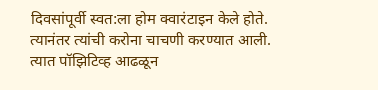दिवसांपूर्वी स्वत:ला होम क्वारंटाइन केले होते. त्यानंतर त्यांची करोना चाचणी करण्यात आली. त्यात पॉझिटिव्ह आढळून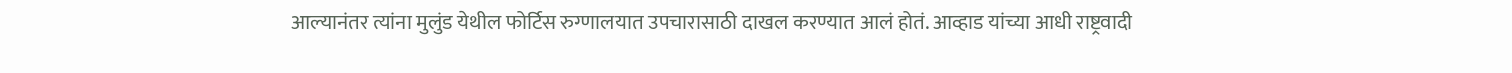आल्यानंतर त्यांना मुलुंड येथील फोर्टिस रुग्णालयात उपचारासाठी दाखल करण्यात आलं होतं. आव्हाड यांच्या आधी राष्ट्रवादी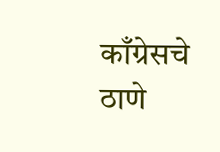काँग्रेसचे ठाणे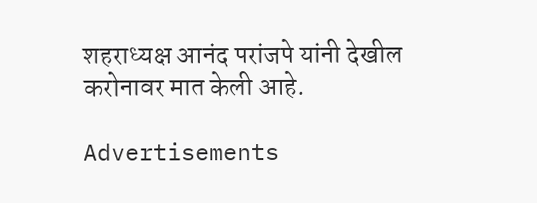शहराध्यक्ष आनंद परांजपे यांनी देखील करोनावर मात केली आहे.

Advertisements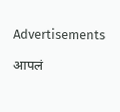Advertisements

आपलं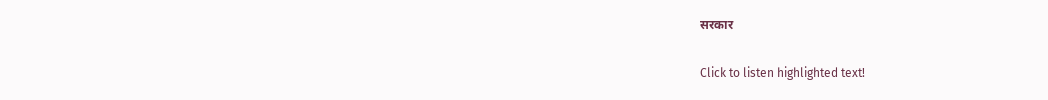सरकार

Click to listen highlighted text!